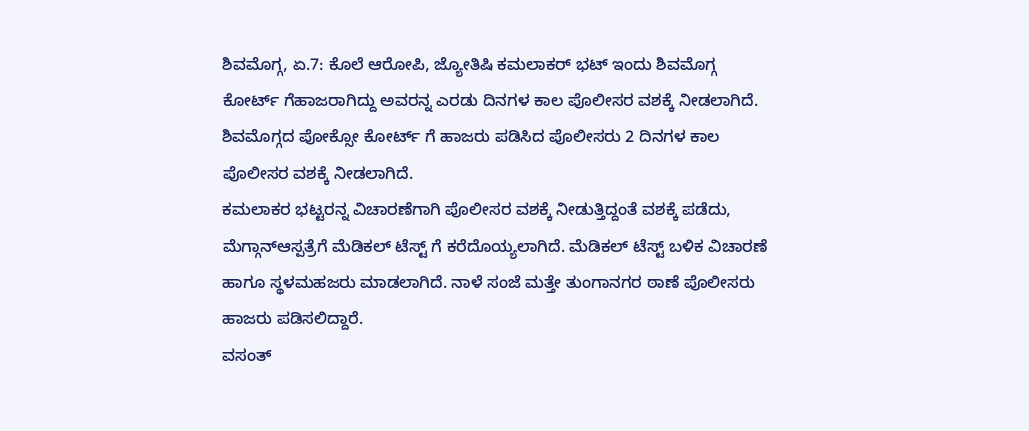ಶಿವಮೊಗ್ಗ, ಏ.7: ಕೊಲೆ ಆರೋಪಿ, ಜ್ಯೋತಿಷಿ ಕಮಲಾಕರ್ ಭಟ್ ಇಂದು ಶಿವಮೊಗ್ಗ ಕೋರ್ಟ್ ಗೆಹಾಜರಾಗಿದ್ದು ಅವರನ್ನ ಎರಡು ದಿನಗಳ ಕಾಲ ಪೊಲೀಸರ ವಶಕ್ಕೆ ನೀಡಲಾಗಿದೆ. ಶಿವಮೊಗ್ಗದ ಪೋಕ್ಸೋ ಕೋರ್ಟ್ ಗೆ ಹಾಜರು ಪಡಿಸಿದ ಪೊಲೀಸರು 2 ದಿನಗಳ ಕಾಲ ಪೊಲೀಸರ ವಶಕ್ಕೆ ನೀಡಲಾಗಿದೆ.
ಕಮಲಾಕರ ಭಟ್ಟರನ್ನ ವಿಚಾರಣೆಗಾಗಿ ಪೊಲೀಸರ ವಶಕ್ಕೆ ನೀಡುತ್ತಿದ್ದಂತೆ ವಶಕ್ಕೆ ಪಡೆದು, ಮೆಗ್ಗಾನ್ಆಸ್ಪತ್ರೆಗೆ ಮೆಡಿಕಲ್ ಟೆಸ್ಟ್ ಗೆ ಕರೆದೊಯ್ಯಲಾಗಿದೆ. ಮೆಡಿಕಲ್ ಟೆಸ್ಟ್ ಬಳಿಕ ವಿಚಾರಣೆ ಹಾಗೂ ಸ್ಥಳಮಹಜರು ಮಾಡಲಾಗಿದೆ. ನಾಳೆ ಸಂಜೆ ಮತ್ತೇ ತುಂಗಾನಗರ ಠಾಣೆ ಪೊಲೀಸರು ಹಾಜರು ಪಡಿಸಲಿದ್ದಾರೆ.
ವಸಂತ್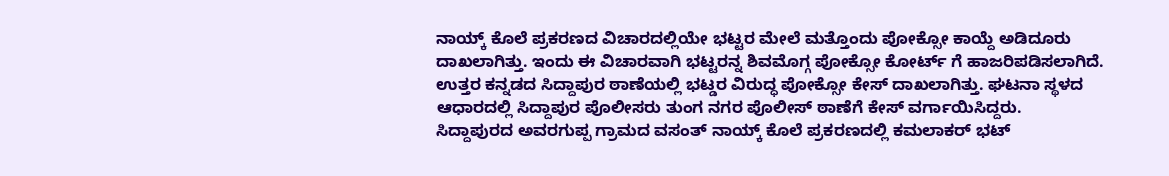ನಾಯ್ಕ್ ಕೊಲೆ ಪ್ರಕರಣದ ವಿಚಾರದಲ್ಲಿಯೇ ಭಟ್ಟರ ಮೇಲೆ ಮತ್ತೊಂದು ಪೋಕ್ಸೋ ಕಾಯ್ದೆ ಅಡಿದೂರು ದಾಖಲಾಗಿತ್ತು. ಇಂದು ಈ ವಿಚಾರವಾಗಿ ಭಟ್ಟರನ್ನ ಶಿವಮೊಗ್ಗ ಪೋಕ್ಸೋ ಕೋರ್ಟ್ ಗೆ ಹಾಜರಿಪಡಿಸಲಾಗಿದೆ.
ಉತ್ತರ ಕನ್ನಡದ ಸಿದ್ದಾಪುರ ಠಾಣೆಯಲ್ಲಿ ಭಟ್ಡರ ವಿರುದ್ಧ ಪೋಕ್ಸೋ ಕೇಸ್ ದಾಖಲಾಗಿತ್ತು. ಘಟನಾ ಸ್ಥಳದ ಆಧಾರದಲ್ಲಿ ಸಿದ್ದಾಪುರ ಪೊಲೀಸರು ತುಂಗ ನಗರ ಪೊಲೀಸ್ ಠಾಣೆಗೆ ಕೇಸ್ ವರ್ಗಾಯಿಸಿದ್ದರು.
ಸಿದ್ದಾಪುರದ ಅವರಗುಪ್ಪ ಗ್ರಾಮದ ವಸಂತ್ ನಾಯ್ಕ್ ಕೊಲೆ ಪ್ರಕರಣದಲ್ಲಿ ಕಮಲಾಕರ್ ಭಟ್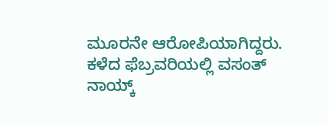ಮೂರನೇ ಆರೋಪಿಯಾಗಿದ್ದರು. ಕಳೆದ ಫೆಬ್ರವರಿಯಲ್ಲಿ ವಸಂತ್ ನಾಯ್ಕ್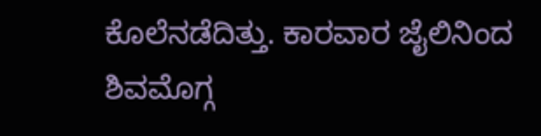ಕೊಲೆನಡೆದಿತ್ತು. ಕಾರವಾರ ಜೈಲಿನಿಂದ ಶಿವಮೊಗ್ಗ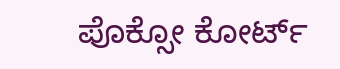ಪೊಕ್ಸೋ ಕೋರ್ಟ್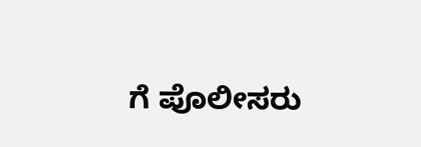ಗೆ ಪೊಲೀಸರು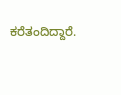ಕರೆತಂದಿದ್ದಾರೆ.